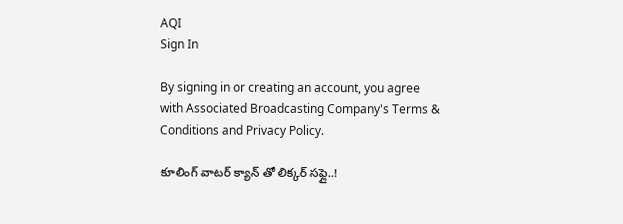AQI
Sign In

By signing in or creating an account, you agree with Associated Broadcasting Company's Terms & Conditions and Privacy Policy.

కూలింగ్ వాటర్ క్యాన్ తో లిక్కర్ సఫ్లై..!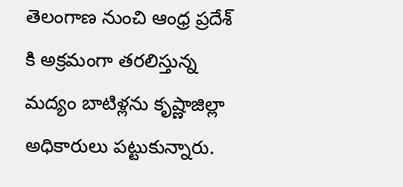తెలంగాణ నుంచి ఆంధ్ర ప్రదేశ్ కి అక్రమంగా తరలిస్తున్న మద్యం బాటిళ్లను కృష్ణాజిల్లా అధికారులు పట్టుకున్నారు.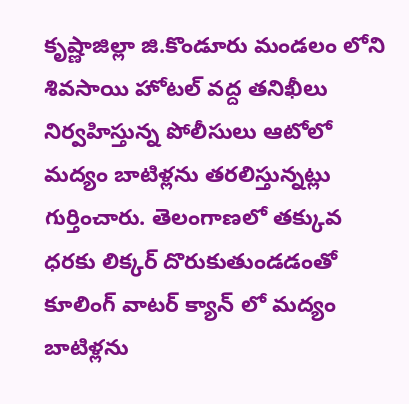కృష్ణాజిల్లా జి.కొండూరు మండలం లోని శివసాయి హోటల్ వద్ద తనిఖీలు నిర్వహిస్తున్న పోలీసులు ఆటోలో మద్యం బాటిళ్లను తరలిస్తున్నట్లు గుర్తించారు. తెలంగాణలో తక్కువ ధరకు లిక్కర్ దొరుకుతుండడంతో కూలింగ్ వాటర్ క్యాన్ లో మద్యం బాటిళ్లను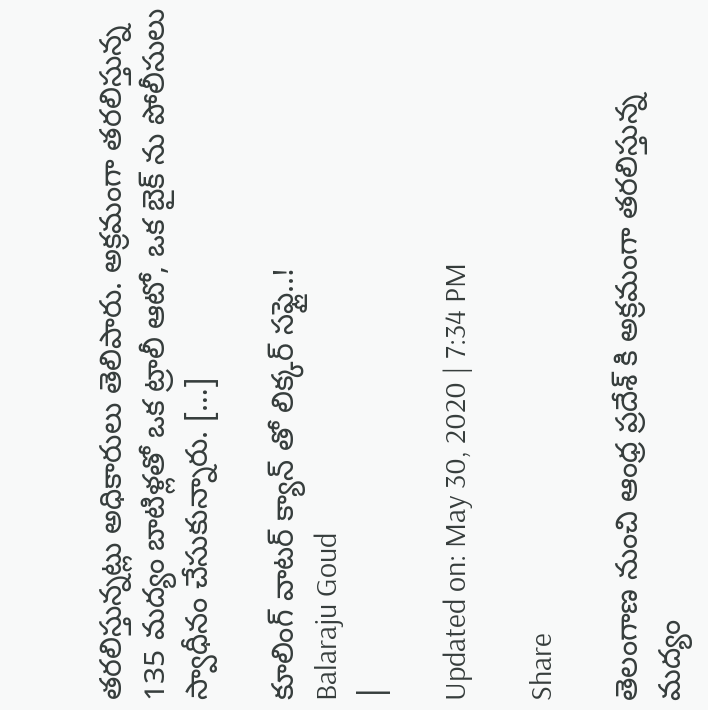తరలిస్తున్నట్లు అధికారులు తెలిపారు. అక్రమంగా తరలిస్తున్న 135 మద్యం బాటిళ్లతో ఒక ట్రాలీ ఆటో, ఒక బైక్ ను పోలీసులు స్వాధీనం చేసుకున్నారు. […]

కూలింగ్ వాటర్ క్యాన్ తో లిక్కర్ సఫ్లై..!
Balaraju Goud
|

Updated on: May 30, 2020 | 7:34 PM

Share

తెలంగాణ నుంచి ఆంధ్ర ప్రదేశ్ కి అక్రమంగా తరలిస్తున్న మద్యం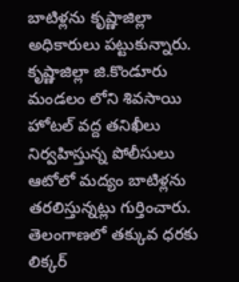బాటిళ్లను కృష్ణాజిల్లా అధికారులు పట్టుకున్నారు. కృష్ణాజిల్లా జి.కొండూరు మండలం లోని శివసాయి హోటల్ వద్ద తనిఖీలు నిర్వహిస్తున్న పోలీసులు ఆటోలో మద్యం బాటిళ్లను తరలిస్తున్నట్లు గుర్తించారు. తెలంగాణలో తక్కువ ధరకు లిక్కర్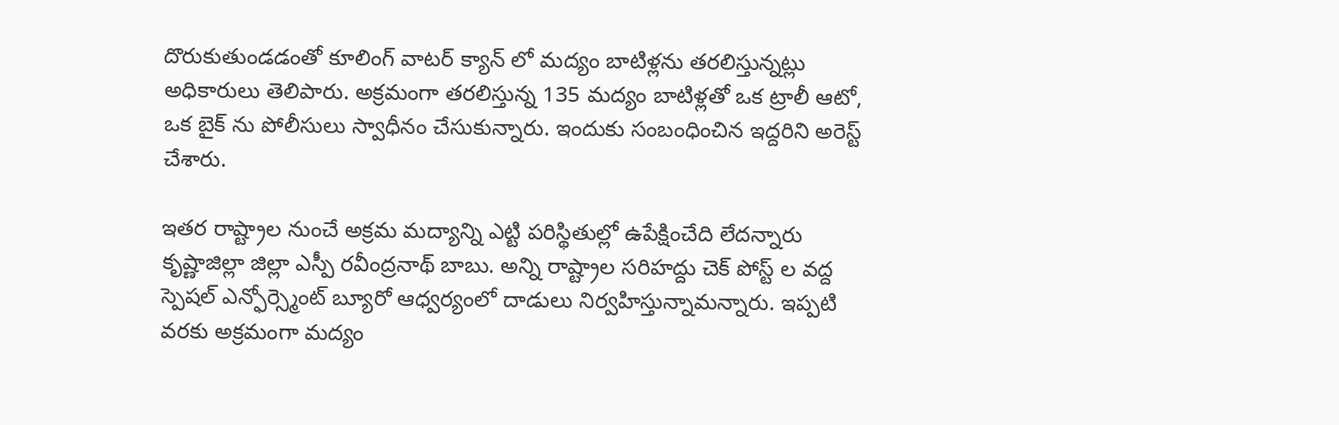దొరుకుతుండడంతో కూలింగ్ వాటర్ క్యాన్ లో మద్యం బాటిళ్లను తరలిస్తున్నట్లు అధికారులు తెలిపారు. అక్రమంగా తరలిస్తున్న 135 మద్యం బాటిళ్లతో ఒక ట్రాలీ ఆటో, ఒక బైక్ ను పోలీసులు స్వాధీనం చేసుకున్నారు. ఇందుకు సంబంధించిన ఇద్దరిని అరెస్ట్ చేశారు.

ఇతర రాష్ట్రాల నుంచే అక్రమ మద్యాన్ని ఎట్టి పరిస్థితుల్లో ఉపేక్షించేది లేదన్నారు కృష్ణాజిల్లా జిల్లా ఎస్పీ రవీంద్రనాథ్ బాబు. అన్ని రాష్ట్రాల సరిహద్దు చెక్ పోస్ట్ ల వద్ద స్పెష‌ల్ ఎన్ఫోర్స్మెంట్ బ్యూరో ఆధ్వర్యంలో దాడులు నిర్వహిస్తున్నామన్నారు. ఇప్పటి వరకు అక్రమంగా మద్యం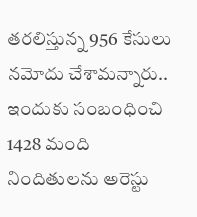తరలిస్తున్న 956 కేసులు నమోదు చేశామన్నారు.. ఇందుకు సంబంధించి 1428 మంది నిందితులను అరెస్టు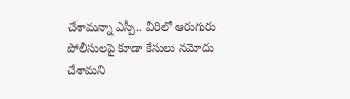చేశామన్నా ఎస్పీ.. వీరిలో ఆరుగురు పోలీసులపై కూడా కేసులు నమోదు చేశామని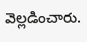వెల్లడించారు.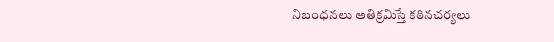నిబంధనలు అతిక్రమిస్తే కఠినచర్యలు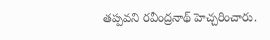తప్పవని రవీంద్రనాథ్ హెచ్చరించారు.